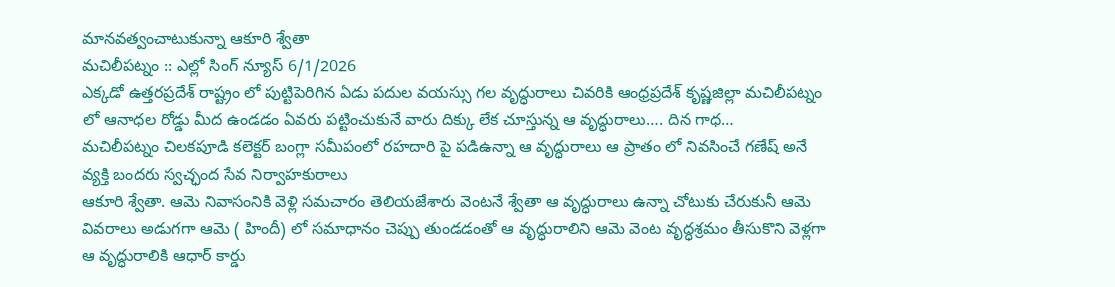మానవత్వంచాటుకున్నా ఆకూరి శ్వేతా
మచిలీపట్నం :: ఎల్లో సింగ్ న్యూస్ 6/1/2026
ఎక్కడో ఉత్తరప్రదేశ్ రాష్ట్రం లో పుట్టిపెరిగిన ఏడు పదుల వయస్సు గల వృద్ధురాలు చివరికి ఆంధ్రప్రదేశ్ కృష్ణజిల్లా మచిలీపట్నం లో ఆనాధల రోడ్డు మీద ఉండడం ఏవరు పట్టించుకునే వారు దిక్కు లేక చూస్తున్న ఆ వృద్ధురాలు…. దిన గాధ…
మచిలీపట్నం చిలకపూడి కలెక్టర్ బంగ్లా సమీపంలో రహదారి పై పడిఉన్నా ఆ వృద్ధురాలు ఆ ప్రాతం లో నివసించే గణేష్ అనే వ్యక్తి బందరు స్వచ్ఛంద సేవ నిర్వాహకురాలు
ఆకూరి శ్వేతా. ఆమె నివాసంనికి వెళ్లి సమచారం తెలియజేశారు వెంటనే శ్వేతా ఆ వృద్ధురాలు ఉన్నా చోటుకు చేరుకునీ ఆమె వివరాలు అడుగగా ఆమె ( హిందీ) లో సమాధానం చెప్పు తుండడంతో ఆ వృద్ధురాలిని ఆమె వెంట వృద్ధశ్రమం తీసుకొని వెళ్లగా ఆ వృద్ధురాలికి ఆధార్ కార్డు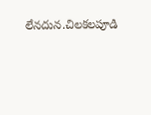లేనదున.చిలకలపూడి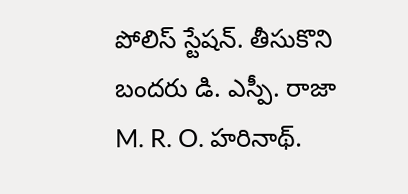పోలిస్ స్టేషన్. తీసుకొని బందరు డి. ఎస్పీ. రాజా M. R. O. హరినాథ్.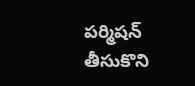పర్మిషన్ తీసుకొని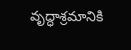వృద్ధాశ్రమానికి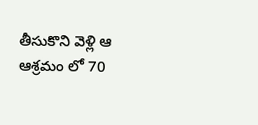తీసుకొని వెళ్లి ఆ ఆశ్రమం లో 70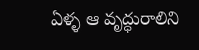ఏళ్ళ ఆ వృద్ధురాలిని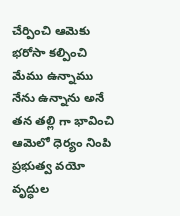చేర్పించి ఆమెకు భరోసా కల్పించి మేము ఉన్నాము నేను ఉన్నాను అనే తన తల్లి గా భావించి ఆమెలో ధెర్యం నింపి ప్రభుత్వ వయో వృద్ధుల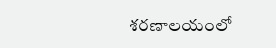శరణాలయంలో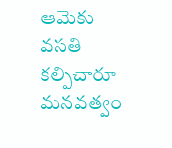ఆమెకు వసతి కల్పిచారూ మనవత్వం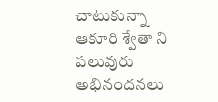చాటుకున్నా ఆకూరి శ్వేతా ని పలువురు అభినందనలు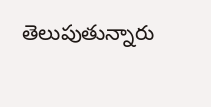తెలుపుతున్నారు